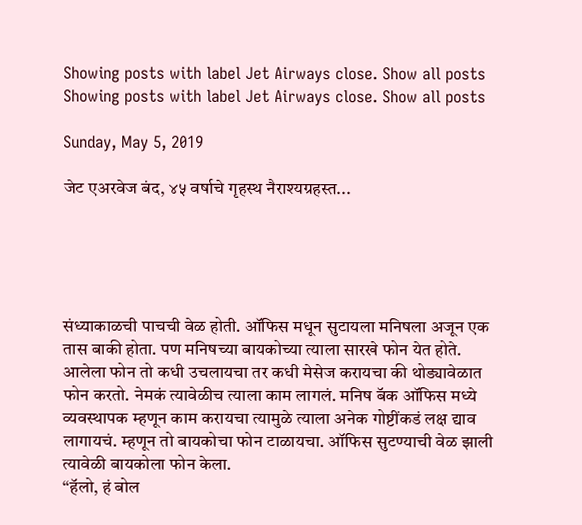Showing posts with label Jet Airways close. Show all posts
Showing posts with label Jet Airways close. Show all posts

Sunday, May 5, 2019

जेट एअरवेज बंद, ४५ वर्षाचे गृहस्थ नैराश्यग्रहस्त...





संध्याकाळची पाचची वेळ होती. ऑफिस मधून सुटायला मनिषला अजून एक तास बाकी होता. पण मनिषच्या बायकोच्या त्याला सारखे फोन येत होते. आलेला फोन तो कधी उचलायचा तर कधी मेसेज करायचा की थोड्यावेळात फोन करतो. नेमकं त्यावेळीच त्याला काम लागलं. मनिष बॅक ऑफिस मध्ये व्यवस्थापक म्हणून काम करायचा त्यामुळे त्याला अनेक गोष्टींकडं लक्ष द्याव लागायचं. म्हणून तो बायकोचा फोन टाळायचा. ऑफिस सुटण्याची वेळ झाली त्यावेळी बायकोला फोन केला.
“हॅलो, हं बोल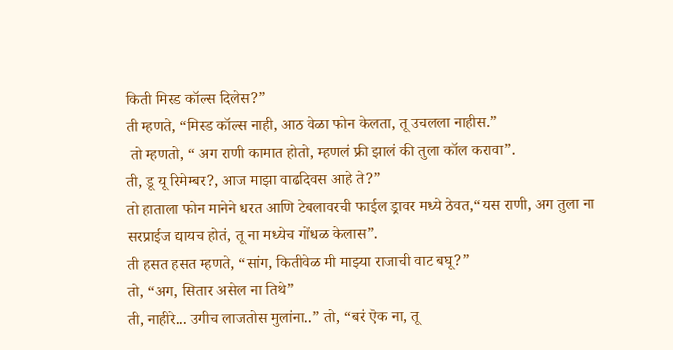किती मिस्ड कॉल्स दिलेस?”
ती म्हणते, “मिस्ड कॉल्स नाही, आठ वेळा फोन केलता, तू उचलला नाहीस.”
 तो म्हणतो, “ अग राणी कामात होतो, म्हणलं फ्री झालं की तुला कॉल करावा”.
ती, डू यू रिमेम्बर?, आज माझा वाढदिवस आहे ते?”
तो हाताला फोन मानेने धरत आणि टेबलावरची फाईल ड्रावर मध्ये ठेवत,“यस राणी, अग तुला ना सरप्राईज द्यायच होतं, तू ना मध्येच गोंधळ केलास”.
ती हसत हसत म्हणते, “सांग, कितीवेळ मी माझ्या राजाची वाट बघू?”
तो, “अग, सितार असेल ना तिथे”
ती, नाहीरे... उगीच लाजतोस मुलांना..” तो, “बरं ऎक ना, तू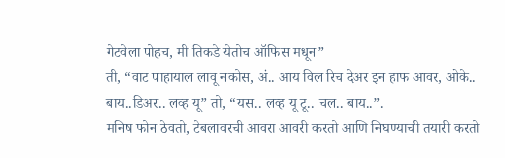गेटवेला पोहच, मी तिकडे येतोच ऑफिस मधून”
ती, “वाट पाहायाल लावू नकोस, अं.. आय विल रिच देअर इन हाफ आवर, ओके.. बाय..डिअर.. लव्ह यू” तो, “यस.. लव्ह यू टू.. चल.. बाय..”.
मनिष फोन ठेवतो, टेबलावरची आवरा आवरी करतो आणि निघण्याची तयारी करतो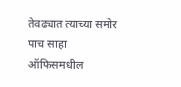तेवढ्यात त्याच्या समोर पाच साहा ऑफिसमधील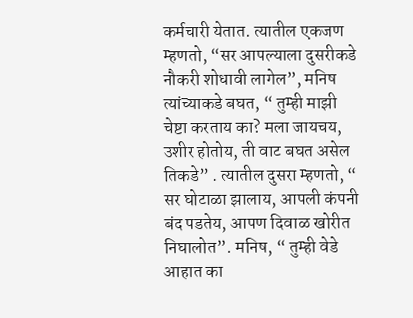कर्मचारी येतात. त्यातील एकजण म्हणतो, “सर आपल्याला दुसरीकडे नौकरी शोधावी लागेल”, मनिष त्यांच्याकडे बघत, “ तुम्ही माझी चेष्टा करताय का? मला जायचय, उशीर होतोय, ती वाट बघत असेल तिकडे” . त्यातील दुसरा म्हणतो, “ सर घोटाळा झालाय, आपली कंपनी बंद पडतेय, आपण दिवाळ खोरीत निघालोत”. मनिष, “ तुम्ही वेडे आहात का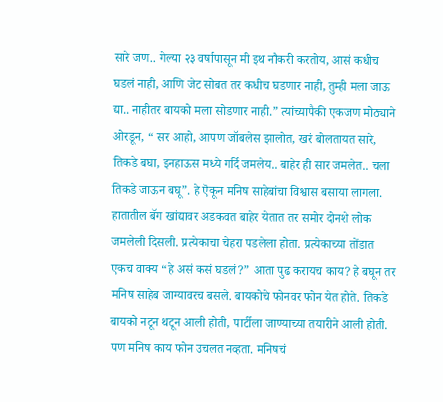सारे जण.. गेल्या २३ वर्षापासून मी इथ नौकरी करतोय, आसं कधीच घडलं नाही, आणि जेट सोबत तर कधीच घडणार नाही, तुम्ही मला जाऊ द्या.. नाहीतर बायको मला सोडणार नाही.” त्यांच्यापैकी एकजण मोठ्याने ओरडून, “ सर आहो, आपण जॉबलेस झालोत, खरं बोलतायत सारे, तिकडे बघा, इनहाऊस मध्ये गर्दि जमलेय.. बाहेर ही सार जमलेत.. चला तिकडे जाऊन बघू”. हे ऎकून मनिष साहेबांचा विश्वास बसाया लागला. हातातील बॅग खांद्यावर अडकवत बाहेर येतात तर समोर दोनशे लोक जमलेली दिसली. प्रत्येकाचा चेहरा पडलेला होता. प्रत्येकाच्या तोंडात एकच वाक्य “हे असं कसं घडलं?” आता पुढ करायच काय? हे बघून तर मनिष साहेब जाग्यावरच बसले. बायकोचे फोनवर फोन येत होते. तिकडे बायको नटून थटून आली होती, पार्टीला जाण्याच्या तयारीने आली होती. पण मनिष काय फोन उचलत नव्हता. मनिषचं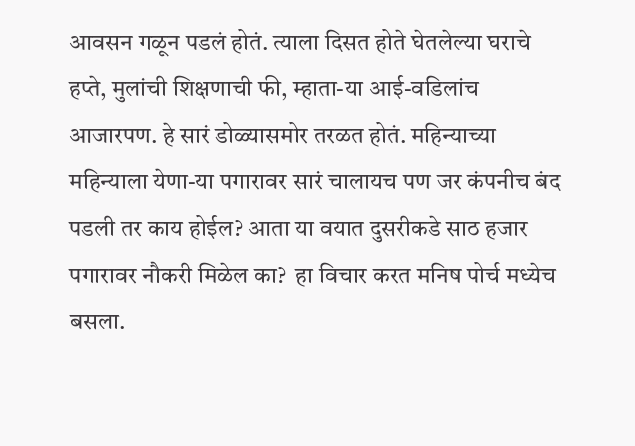आवसन गळून पडलं होतं. त्याला दिसत होते घेतलेल्या घराचे हप्ते, मुलांची शिक्षणाची फी, म्हाता-या आई-वडिलांच आजारपण. हे सारं डोळ्यासमोर तरळत होतं. महिन्याच्या महिन्याला येणा-या पगारावर सारं चालायच पण जर कंपनीच बंद पडली तर काय होईल? आता या वयात दुसरीकडे साठ हजार पगारावर नौकरी मिळेल का?  हा विचार करत मनिष पोर्च मध्येच बसला.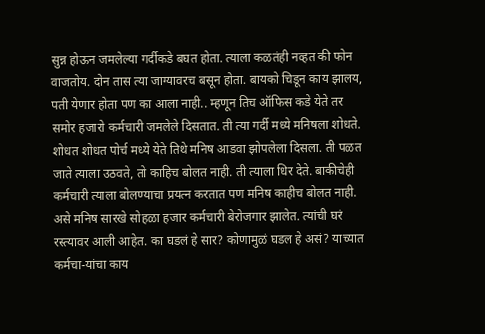सुन्न होऊन जमलेल्या गर्दीकडे बघत होता. त्याला कळतंही नव्हत की फोन वाजतोय. दोन तास त्या जाग्यावरच बसून होता. बायको चिडून काय झालय, पती येणार होता पण का आला नाही.. म्हणून तिच ऑफिस कडे येते तर समोर हजारो कर्मचारी जमलेले दिसतात. ती त्या गर्दी मध्ये मनिषला शोधते. शोधत शोधत पोर्च मध्ये येते तिथे मनिष आडवा झोपलेला दिसला. ती पळत जाते त्याला उठवते, तो काहिच बोलत नाही. ती त्याला धिर देते. बाकीचेही कर्मचारी त्याला बोलण्याचा प्रयत्न करतात पण मनिष काहीच बोलत नाही.  असे मनिष सारखे सोहळा हजार कर्मचारी बेरोजगार झालेत. त्यांची घरं रस्त्यावर आली आहेत. का घडलं हे सार? कोणामुळं घडल हे असं? याच्यात कर्मचा-यांचा काय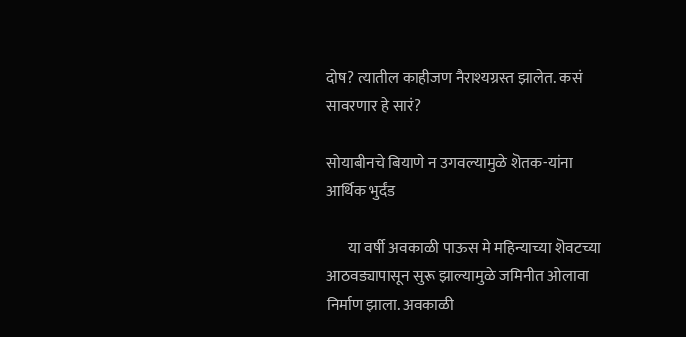दोष? त्यातील काहीजण नैराश्यग्रस्त झालेत. कसं सावरणार हे सारं?

सोयाबीनचे बियाणे न उगवल्यामुळे शॆतक-यांना आर्थिक भुर्दंड

       या वर्षी अवकाळी पाऊस मे महिन्याच्या शॆवटच्या आठवड्यापासून सुरू झाल्यामुळे जमिनीत ओलावा निर्माण झाला. अवकाळी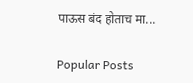पाऊस बंद होताच मा...

Popular Posts